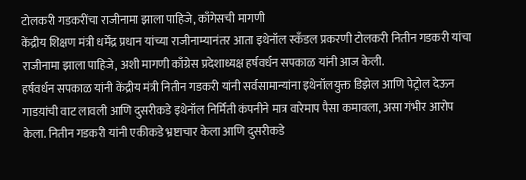टोलकरी गडकरींचा राजीनामा झाला पाहिजे, काँगेसची मागणी
केंद्रीय शिक्षण मंत्री धर्मेंद्र प्रधान यांच्या राजीनाम्यानंतर आता इथेनॉल स्कँडल प्रकरणी टोलकरी नितीन गडकरी यांचा राजीनामा झाला पाहिजे, अशी मागणी काँग्रेस प्रदेशाध्यक्ष हर्षवर्धन सपकाळ यांनी आज केली.
हर्षवर्धन सपकाळ यांनी केंद्रीय मंत्री नितीन गडकरी यांनी सर्वसामान्यांना इथेनॉलयुक्त डिझेल आणि पेट्रोल देऊन गाडय़ांची वाट लावली आणि दुसरीकडे इथेनॉल निर्मिती कंपनीने मात्र वारेमाप पैसा कमावला, असा गंभीर आरोप केला. नितीन गडकरी यांनी एकीकडे भ्रष्टाचार केला आणि दुसरीकडे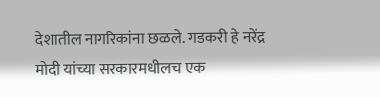देशातील नागरिकांना छळले. गडकरी हे नरेंद्र मोदी यांच्या सरकारमधीलच एक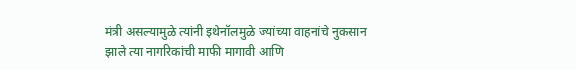मंत्री असल्यामुळे त्यांनी इथेनॉलमुळे ज्यांच्या वाहनांचे नुकसान झाले त्या नागरिकांची माफी मागावी आणि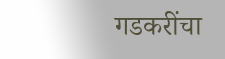गडकरींचा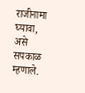राजीनामा घ्यावा, असे सपकाळ म्हणाले.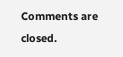Comments are closed.